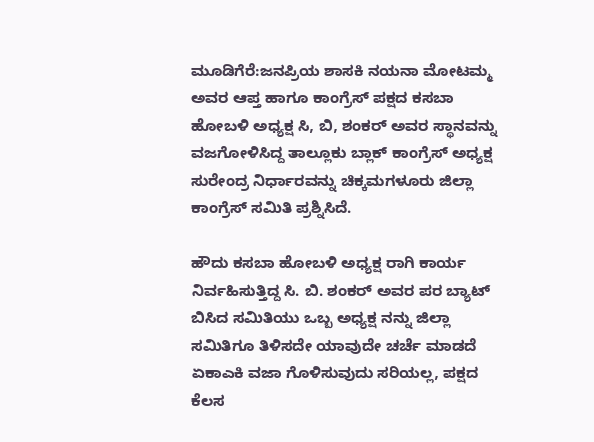ಮೂಡಿಗೆರೆ:ಜನಪ್ರಿಯ ಶಾಸಕಿ ನಯನಾ ಮೋಟಮ್ಮ ಅವರ ಆಪ್ತ ಹಾಗೂ ಕಾಂಗ್ರೆಸ್ ಪಕ್ಷದ ಕಸಬಾ ಹೋಬಳಿ ಅಧ್ಯಕ್ಷ ಸಿ, ಬಿ, ಶಂಕರ್ ಅವರ ಸ್ಥಾನವನ್ನು ವಜಗೋಳಿಸಿದ್ದ ತಾಲ್ಲೂಕು ಬ್ಲಾಕ್ ಕಾಂಗ್ರೆಸ್ ಅಧ್ಯಕ್ಷ ಸುರೇಂದ್ರ ನಿರ್ಧಾರವನ್ನು ಚಿಕ್ಕಮಗಳೂರು ಜಿಲ್ಲಾ ಕಾಂಗ್ರೆಸ್ ಸಮಿತಿ ಪ್ರಶ್ನಿಸಿದೆ.

ಹೌದು ಕಸಬಾ ಹೋಬಳಿ ಅಧ್ಯಕ್ಷ ರಾಗಿ ಕಾರ್ಯ ನಿರ್ವಹಿಸುತ್ತಿದ್ದ ಸಿ. ಬಿ. ಶಂಕರ್ ಅವರ ಪರ ಬ್ಯಾಟ್ ಬಿಸಿದ ಸಮಿತಿಯು ಒಬ್ಬ ಅಧ್ಯಕ್ಷ ನನ್ನು ಜಿಲ್ಲಾ ಸಮಿತಿಗೂ ತಿಳಿಸದೇ ಯಾವುದೇ ಚರ್ಚೆ ಮಾಡದೆ ಏಕಾಎಕಿ ವಜಾ ಗೊಳಿಸುವುದು ಸರಿಯಲ್ಲ, ಪಕ್ಷದ ಕೆಲಸ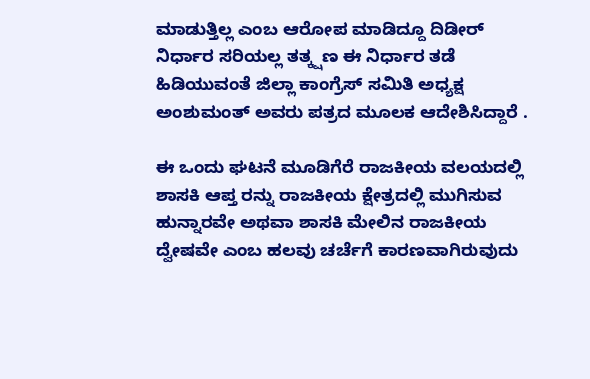ಮಾಡುತ್ತಿಲ್ಲ ಎಂಬ ಆರೋಪ ಮಾಡಿದ್ದೂ ದಿಡೀರ್ ನಿರ್ಧಾರ ಸರಿಯಲ್ಲ ತತ್ಕ್ಷಣ ಈ ನಿರ್ಧಾರ ತಡೆ ಹಿಡಿಯುವಂತೆ ಜಿಲ್ಲಾ ಕಾಂಗ್ರೆಸ್ ಸಮಿತಿ ಅಧ್ಯಕ್ಷ ಅಂಶುಮಂತ್ ಅವರು ಪತ್ರದ ಮೂಲಕ ಆದೇಶಿಸಿದ್ದಾರೆ .

ಈ ಒಂದು ಘಟನೆ ಮೂಡಿಗೆರೆ ರಾಜಕೀಯ ವಲಯದಲ್ಲಿ ಶಾಸಕಿ ಆಪ್ತ ರನ್ನು ರಾಜಕೀಯ ಕ್ಷೇತ್ರದಲ್ಲಿ ಮುಗಿಸುವ ಹುನ್ನಾರವೇ ಅಥವಾ ಶಾಸಕಿ ಮೇಲಿನ ರಾಜಕೀಯ ದ್ವೇಷವೇ ಎಂಬ ಹಲವು ಚರ್ಚೆಗೆ ಕಾರಣವಾಗಿರುವುದು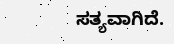ಸತ್ಯವಾಗಿದೆ.